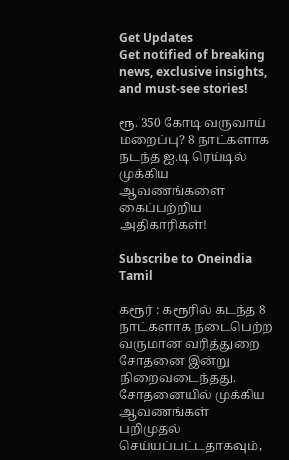Get Updates
Get notified of breaking news, exclusive insights, and must-see stories!

ரூ. 350 கோடி வருவாய் மறைப்பு? 8 நாட்களாக நடந்த ஐ.டி ரெய்டில் முக்கிய ஆவணங்களை கைப்பற்றிய அதிகாரிகள்!

Subscribe to Oneindia Tamil

கரூர் : கரூரில் கடந்த 8 நாட்களாக நடைபெற்ற வருமான வரித்துறை சோதனை இன்று நிறைவடைந்தது. சோதனையில் முக்கிய ஆவணங்கள் பறிமுதல் செய்யப்பட்டதாகவும்,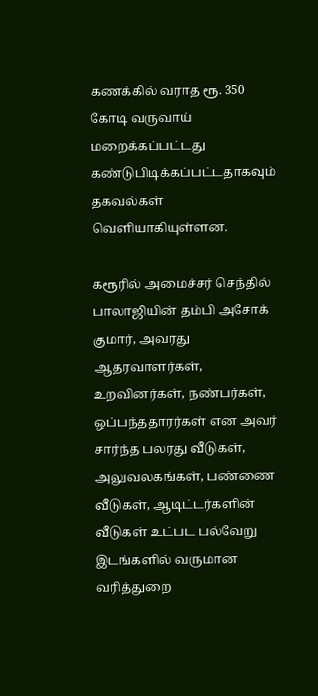கணக்கில் வராத ரூ. 350 கோடி வருவாய் மறைக்கப்பட்டது கண்டுபிடிக்கப்பட்டதாகவும் தகவல்கள் வெளியாகியுள்ளன.

கரூரில் அமைச்சர் செந்தில் பாலாஜியின் தம்பி அசோக் குமார், அவரது ஆதரவாளர்கள், உறவினர்கள், நண்பர்கள், ஒப்பந்ததாரர்கள் என அவர் சார்ந்த பலரது வீடுகள், அலுவலகங்கள், பண்ணை வீடுகள், ஆடிட்டர்களின் வீடுகள் உட்பட பல்வேறு இடங்களில் வருமான வரித்துறை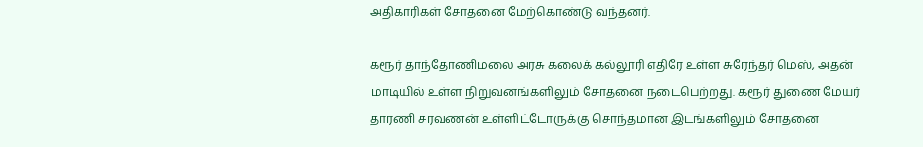அதிகாரிகள் சோதனை மேற்கொண்டு வந்தனர்.

கரூர் தாந்தோணிமலை அரசு கலைக் கல்லூரி எதிரே உள்ள சுரேந்தர் மெஸ், அதன் மாடியில் உள்ள நிறுவனங்களிலும் சோதனை நடைபெற்றது. கரூர் துணை மேயர் தாரணி சரவணன் உள்ளிட்டோருக்கு சொந்தமான இடங்களிலும் சோதனை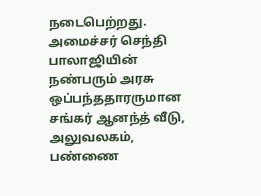நடைபெற்றது. அமைச்சர் செந்தி பாலாஜியின் நண்பரும் அரசு ஒப்பந்ததாரருமான சங்கர் ஆனந்த் வீடு, அலுவலகம், பண்ணை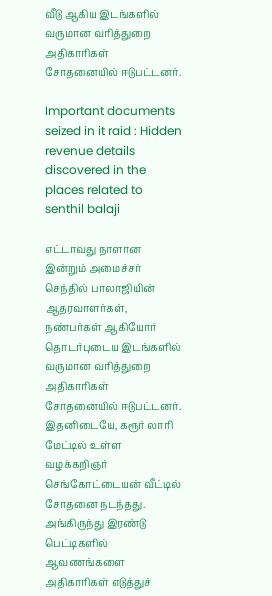வீடு ஆகிய இடங்களில் வருமான வரித்துறை அதிகாரிகள் சோதனையில் ஈடுபட்டனர்.

Important documents seized in it raid : Hidden revenue details discovered in the places related to senthil balaji

எட்டாவது நாளான இன்றும் அமைச்சர் செந்தில் பாலாஜியின் ஆதரவாளர்கள், நண்பர்கள் ஆகியோர் தொடர்புடைய இடங்களில் வருமான வரித்துறை அதிகாரிகள் சோதனையில் ஈடுபட்டனர். இதனிடையே, கரூர் லாரி மேட்டில் உள்ள வழக்கறிஞர் செங்கோட்டையன் வீட்டில் சோதனை நடந்தது. அங்கிருந்து இரண்டு பெட்டிகளில் ஆவணங்களை அதிகாரிகள் எடுத்துச்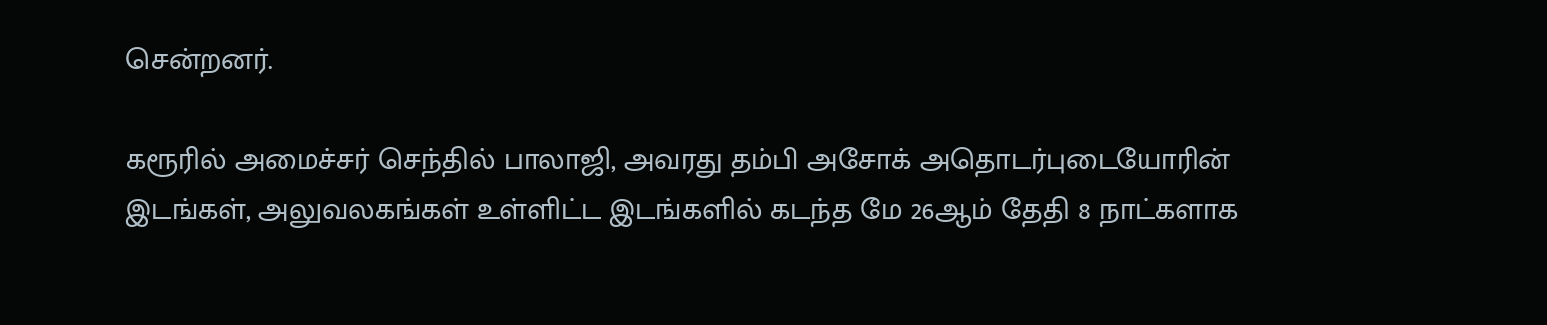சென்றனர்.

கரூரில் அமைச்சர் செந்தில் பாலாஜி, அவரது தம்பி அசோக் அதொடர்புடையோரின் இடங்கள், அலுவலகங்கள் உள்ளிட்ட இடங்களில் கடந்த மே 26ஆம் தேதி 8 நாட்களாக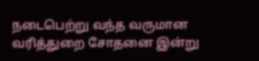நடைபெற்று வந்த வருமான வரித்துறை சோதனை இன்று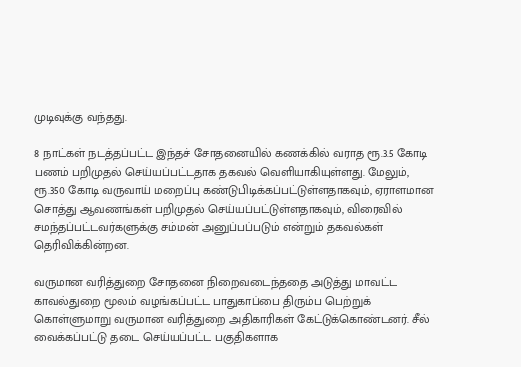முடிவுக்கு வந்தது.

8 நாட்கள் நடத்தப்பட்ட இந்தச் சோதனையில் கணக்கில் வராத ரூ.3.5 கோடி பணம் பறிமுதல் செய்யப்பட்டதாக தகவல் வெளியாகியுள்ளது. மேலும், ரூ.350 கோடி வருவாய் மறைப்பு கண்டுபிடிக்கப்பட்டுள்ளதாகவும், ஏராளமான சொத்து ஆவணங்கள் பறிமுதல் செய்யப்பட்டுள்ளதாகவும், விரைவில் சமந்தப்பட்டவர்களுக்கு சம்மன் அனுப்பப்படும் என்றும் தகவல்கள் தெரிவிக்கின்றன.

வருமான வரித்துறை சோதனை நிறைவடைந்ததை அடுத்து மாவட்ட காவல்துறை மூலம் வழங்கப்பட்ட பாதுகாப்பை திரும்ப பெற்றுக் கொள்ளுமாறு வருமான வரித்துறை அதிகாரிகள் கேட்டுக்கொண்டனர். சீல் வைக்கப்பட்டு தடை செய்யப்பட்ட பகுதிகளாக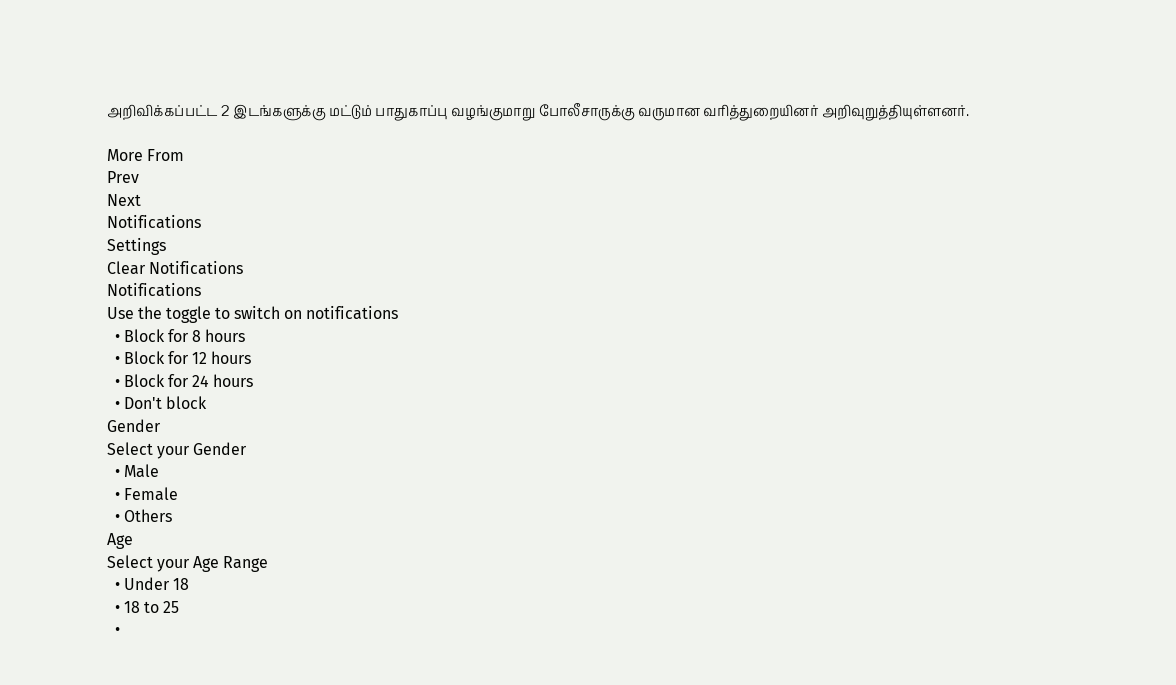அறிவிக்கப்பட்ட 2 இடங்களுக்கு மட்டும் பாதுகாப்பு வழங்குமாறு போலீசாருக்கு வருமான வரித்துறையினர் அறிவுறுத்தியுள்ளனர்.

More From
Prev
Next
Notifications
Settings
Clear Notifications
Notifications
Use the toggle to switch on notifications
  • Block for 8 hours
  • Block for 12 hours
  • Block for 24 hours
  • Don't block
Gender
Select your Gender
  • Male
  • Female
  • Others
Age
Select your Age Range
  • Under 18
  • 18 to 25
  •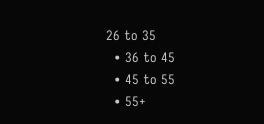26 to 35
  • 36 to 45
  • 45 to 55
  • 55+